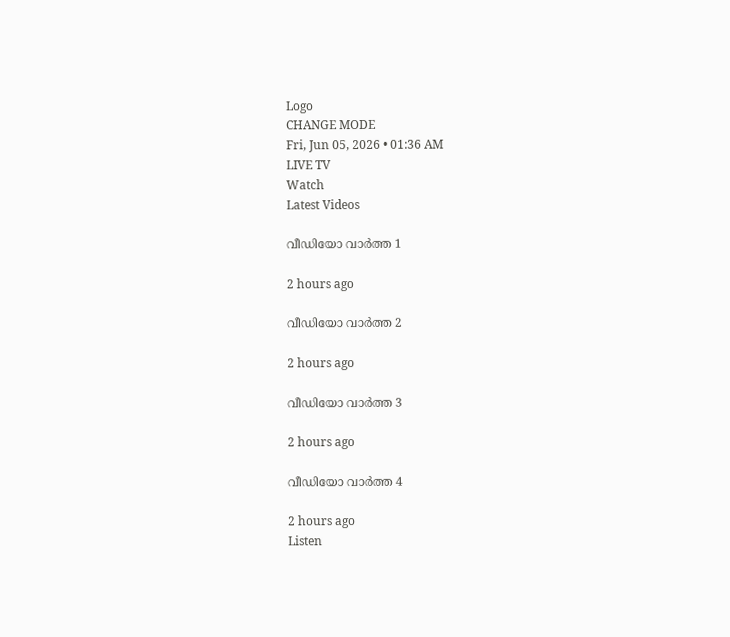Logo
CHANGE MODE
Fri, Jun 05, 2026 • 01:36 AM
LIVE TV
Watch
Latest Videos

വീഡിയോ വാർത്ത 1

2 hours ago

വീഡിയോ വാർത്ത 2

2 hours ago

വീഡിയോ വാർത്ത 3

2 hours ago

വീഡിയോ വാർത്ത 4

2 hours ago
Listen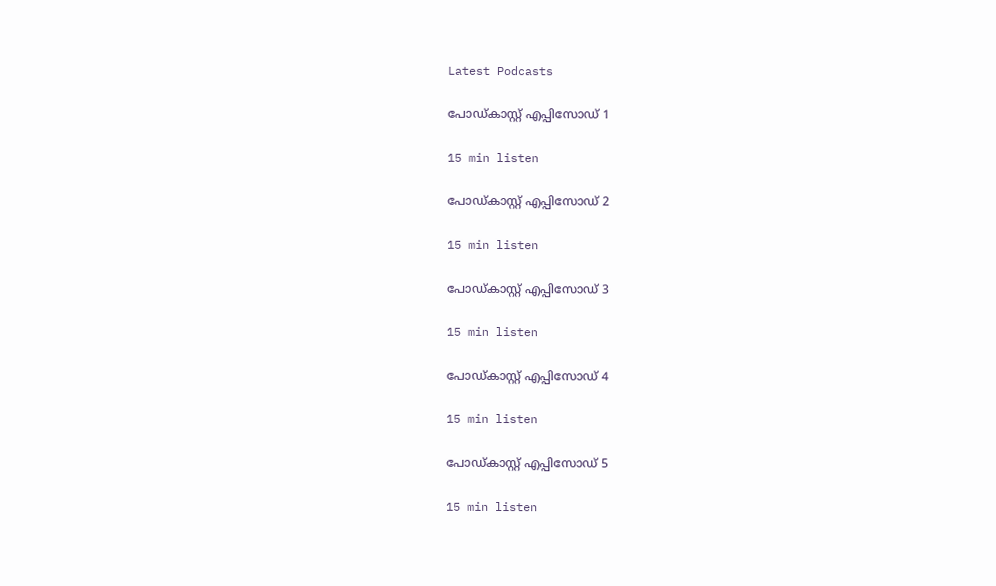Latest Podcasts

പോഡ്കാസ്റ്റ് എപ്പിസോഡ് 1

15 min listen

പോഡ്കാസ്റ്റ് എപ്പിസോഡ് 2

15 min listen

പോഡ്കാസ്റ്റ് എപ്പിസോഡ് 3

15 min listen

പോഡ്കാസ്റ്റ് എപ്പിസോഡ് 4

15 min listen

പോഡ്കാസ്റ്റ് എപ്പിസോഡ് 5

15 min listen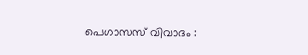പെഗാസസ് വിവാദം :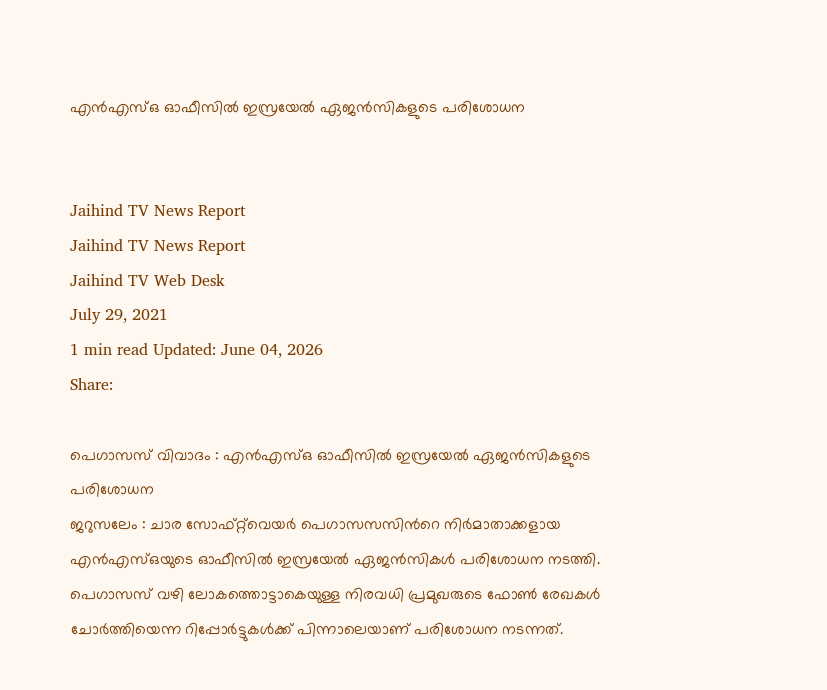എന്‍എസ്ഒ ഓഫീസില്‍ ഇസ്രയേല്‍ ഏജന്‍സികളുടെ പരിശോധന


Jaihind TV News Report
Jaihind TV News Report
Jaihind TV Web Desk
July 29, 2021
1 min read Updated: June 04, 2026
Share:

പെഗാസസ് വിവാദം : എന്‍എസ്ഒ ഓഫീസില്‍ ഇസ്രയേല്‍ ഏജന്‍സികളുടെ പരിശോധന
ജറുസലേം : ചാര സോഫ്റ്റ്‌വെയർ പെഗാസസസിന്‍റെ നിർമാതാക്കളായ എന്‍എസ്ഒയുടെ ഓഫീസില്‍ ഇസ്രയേല്‍ ഏജന്‍സികള്‍ പരിശോധന നടത്തി. പെഗാസസ് വഴി ലോകത്തൊട്ടാകെയുള്ള നിരവധി പ്രമുഖരുടെ ഫോണ്‍ രേഖകള്‍ ചോര്‍ത്തിയെന്ന റിപ്പോര്‍ട്ടുകള്‍ക്ക് പിന്നാലെയാണ് പരിശോധന നടന്നത്.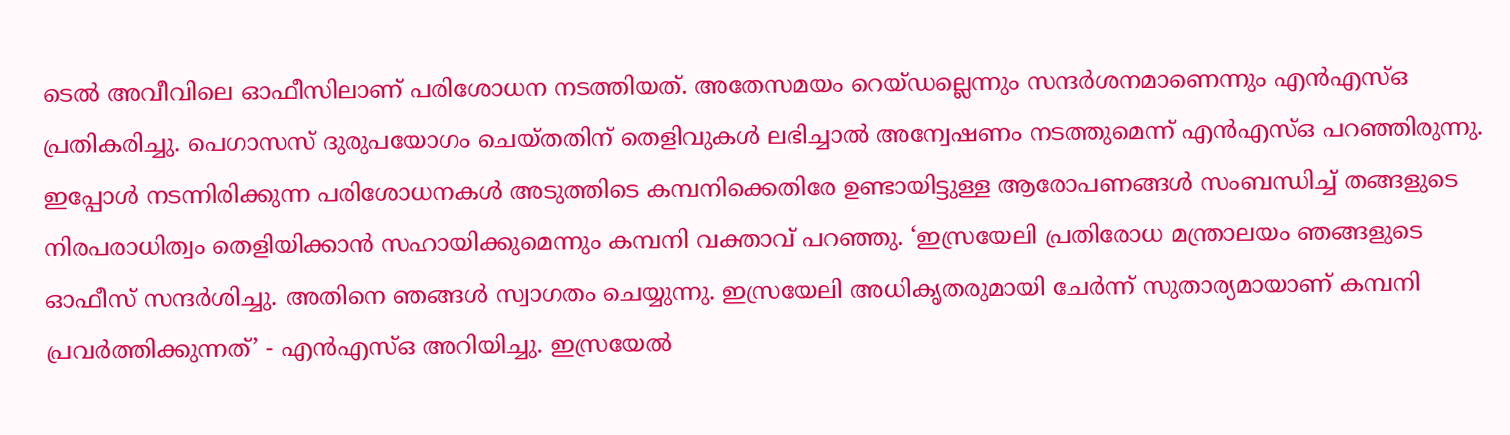ടെല്‍ അവീവിലെ ഓഫീസിലാണ് പരിശോധന നടത്തിയത്. അതേസമയം റെയ്ഡല്ലെന്നും സന്ദർശനമാണെന്നും എന്‍എസ്ഒ പ്രതികരിച്ചു. പെഗാസസ് ദുരുപയോഗം ചെയ്തതിന് തെളിവുകള്‍ ലഭിച്ചാല്‍ അന്വേഷണം നടത്തുമെന്ന് എന്‍എസ്ഒ പറഞ്ഞിരുന്നു. ഇപ്പോള്‍ നടന്നിരിക്കുന്ന പരിശോധനകള്‍ അടുത്തിടെ കമ്പനിക്കെതിരേ ഉണ്ടായിട്ടുള്ള ആരോപണങ്ങള്‍ സംബന്ധിച്ച് തങ്ങളുടെ നിരപരാധിത്വം തെളിയിക്കാന്‍ സഹായിക്കുമെന്നും കമ്പനി വക്താവ് പറഞ്ഞു. ‘ഇസ്രയേലി പ്രതിരോധ മന്ത്രാലയം ഞങ്ങളുടെ ഓഫീസ് സന്ദര്‍ശിച്ചു. അതിനെ ഞങ്ങള്‍ സ്വാഗതം ചെയ്യുന്നു. ഇസ്രയേലി അധികൃതരുമായി ചേര്‍ന്ന് സുതാര്യമായാണ് കമ്പനി പ്രവര്‍ത്തിക്കുന്നത്’ - എന്‍എസ്ഒ അറിയിച്ചു. ഇസ്രയേല്‍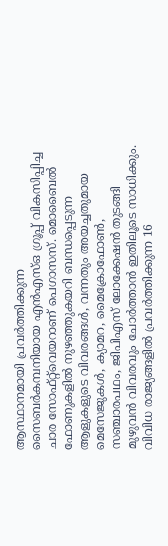ആസ്ഥാനമായി പ്രവര്‍ത്തിക്കുന്ന സൈബര്‍കമ്പനിയായ എന്‍എസ്ഒ ഗ്രൂപ്പ് വികസിപ്പിച്ച ചാര സോഫ്റ്റ്‌വെയറാണ് പെഗാസസ്. മൊബൈല്‍ ഫോണുകളില്‍ നുഴഞ്ഞുകയറി ബന്ധപ്പെടുന്ന ആളുകളുടെ വിവരങ്ങള്‍, വന്നതും അയച്ചതുമായ മെസേജുകള്‍, ക്യാമറ, മൈക്രോഫോണ്‍, സഞ്ചാരപഥം, ജിപിഎസ് ലോക്കേഷന്‍ തുടങ്ങി മുഴുവന്‍ വിവരവും ചോര്‍ത്താന്‍ ഇതിലൂടെ സാധിക്കും. വിവിധ രാജ്യങ്ങളില്‍ പ്രവര്‍ത്തിക്കുന്ന 16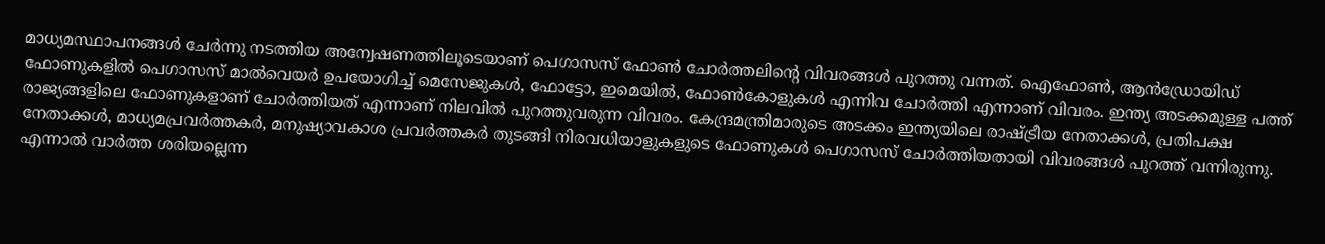മാധ്യമസ്ഥാപനങ്ങള്‍ ചേര്‍ന്നു നടത്തിയ അന്വേഷണത്തിലൂടെയാണ് പെഗാസസ് ഫോണ്‍ ചോര്‍ത്തലിന്‍റെ വിവരങ്ങള്‍ പുറത്തു വന്നത്. ഐഫോണ്‍, ആന്‍ഡ്രോയിഡ് ഫോണുകളില്‍ പെഗാസസ് മാല്‍വെയര്‍ ഉപയോഗിച്ച് മെസേജുകള്‍, ഫോട്ടോ, ഇമെയില്‍, ഫോണ്‍കോളുകള്‍ എന്നിവ ചോര്‍ത്തി എന്നാണ് വിവരം. ഇന്ത്യ അടക്കമുള്ള പത്ത് രാജ്യങ്ങളിലെ ഫോണുകളാണ് ചോര്‍ത്തിയത് എന്നാണ് നിലവില്‍ പുറത്തുവരുന്ന വിവരം. കേന്ദ്രമന്ത്രിമാരുടെ അടക്കം ഇന്ത്യയിലെ രാഷ്ട്രീയ നേതാക്കള്‍, പ്രതിപക്ഷ നേതാക്കള്‍, മാധ്യമപ്രവര്‍ത്തകര്‍, മനുഷ്യാവകാശ പ്രവര്‍ത്തകര്‍ തുടങ്ങി നിരവധിയാളുകളുടെ ഫോണുകള്‍ പെഗാസസ് ചോര്‍ത്തിയതായി വിവരങ്ങള്‍ പുറത്ത് വന്നിരുന്നു. എന്നാല്‍ വാര്‍ത്ത ശരിയല്ലെന്ന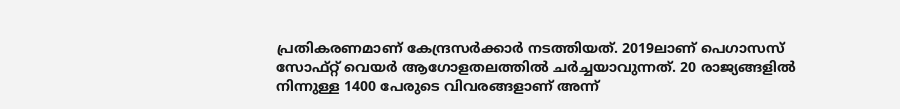പ്രതികരണമാണ് കേന്ദ്രസര്‍ക്കാർ നടത്തിയത്. 2019ലാണ് പെഗാസസ് സോഫ്റ്റ് വെയര്‍ ആഗോളതലത്തില്‍ ചര്‍ച്ചയാവുന്നത്. 20 രാജ്യങ്ങളില്‍ നിന്നുള്ള 1400 പേരുടെ വിവരങ്ങളാണ് അന്ന്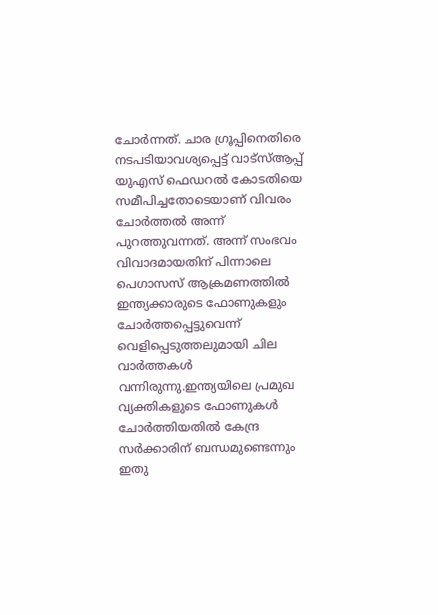ചോര്‍ന്നത്. ചാര ഗ്രൂപ്പിനെതിരെ നടപടിയാവശ്യപ്പെട്ട് വാട്‌സ്ആപ്പ് യുഎസ് ഫെഡറല്‍ കോടതിയെ സമീപിച്ചതോടെയാണ് വിവരം ചോര്‍ത്തല്‍ അന്ന് പുറത്തുവന്നത്. അന്ന് സംഭവം വിവാദമായതിന് പിന്നാലെ പെഗാസസ് ആക്രമണത്തില്‍ ഇന്ത്യക്കാരുടെ ഫോണുകളും ചോര്‍ത്തപ്പെട്ടുവെന്ന് വെളിപ്പെടുത്തലുമായി ചില വാര്‍ത്തകള്‍ വന്നിരുന്നു.ഇന്ത്യയിലെ പ്രമുഖ വ്യക്തികളുടെ ഫോണുകള്‍ ചോര്‍ത്തിയതില്‍ കേന്ദ്ര സര്‍ക്കാരിന് ബന്ധമുണ്ടെന്നും ഇതു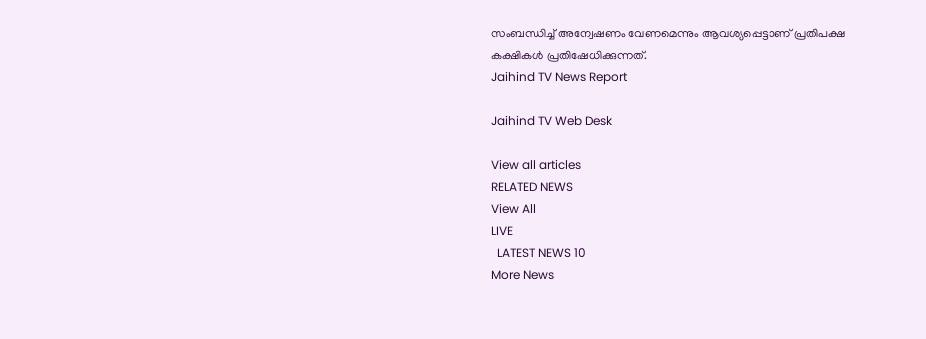സംബന്ധിച്ച് അന്വേഷണം വേണമെന്നും ആവശ്യപ്പെട്ടാണ് പ്രതിപക്ഷ കക്ഷികള്‍ പ്രതിഷേധിക്കുന്നത്.
Jaihind TV News Report

Jaihind TV Web Desk

View all articles
RELATED NEWS
View All
LIVE
  LATEST NEWS 10
More News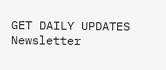GET DAILY UPDATES
Newsletter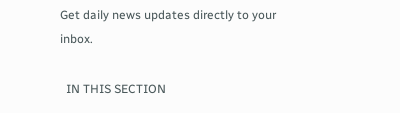Get daily news updates directly to your inbox.

  IN THIS SECTION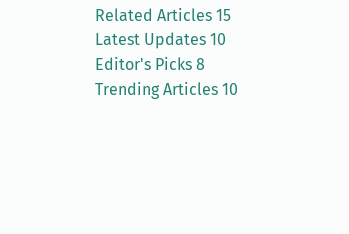Related Articles 15
Latest Updates 10
Editor's Picks 8
Trending Articles 10